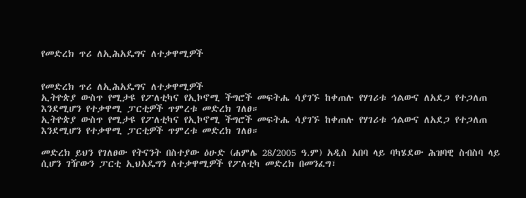የመድረክ ጥሪ ለኢሕአዴግና ለተቃዋሚዎች


የመድረክ ጥሪ ለኢሕአዴግና ለተቃዋሚዎች
ኢትዮጵያ ውስጥ የሚታዩ የፖለቲካና የኢኮኖሚ ችግሮች መፍትሔ ሳያገኙ ከቀጠሉ የሃገሪቱ ኅልውና ለአደጋ የተጋለጠ እንደሚሆን የተቃዋሚ ፓርቲዎች ጥምረቱ መድረክ ገለፀ።
ኢትዮጵያ ውስጥ የሚታዩ የፖለቲካና የኢኮኖሚ ችግሮች መፍትሔ ሳያገኙ ከቀጠሉ የሃገሪቱ ኅልውና ለአደጋ የተጋለጠ እንደሚሆን የተቃዋሚ ፓርቲዎች ጥምረቱ መድረክ ገለፀ።

መድረክ ይህን የገለፀው የትናንት በስተያው ዕሁድ (ሐምሌ 28/2005 ዓ.ም) አዲስ አበባ ላይ ባካሄደው ሕዝባዊ ስብስባ ላይ ሲሆን ገዥውን ፓርቲ ኢህአዴግን ለተቃዋሚዎች የፖለቲካ መድረክ በመንፈግ፣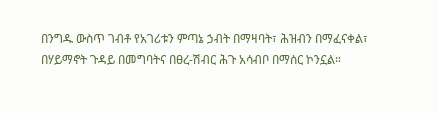በንግዱ ውስጥ ገብቶ የአገሪቱን ምጣኔ ኃብት በማዛባት፣ ሕዝብን በማፈናቀል፣ በሃይማኖት ጉዳይ በመግባትና በፀረ-ሽብር ሕጉ አሳብቦ በማሰር ኮንኗል።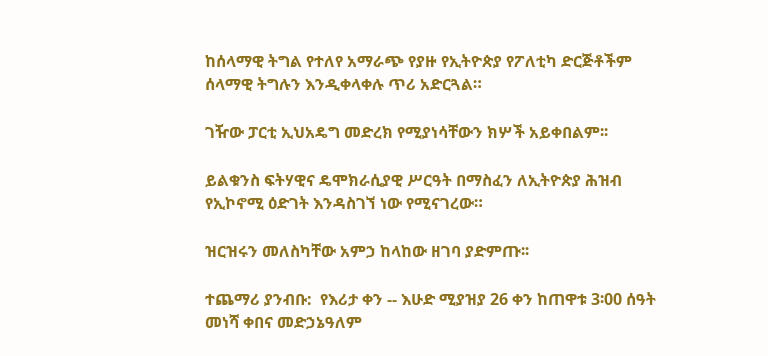ከሰላማዊ ትግል የተለየ አማራጭ የያዙ የኢትዮጵያ የፖለቲካ ድርጅቶችም ሰላማዊ ትግሉን እንዲቀላቀሉ ጥሪ አድርጓል።

ገዥው ፓርቲ ኢህአዴግ መድረክ የሚያነሳቸውን ክሦች አይቀበልም፡፡

ይልቁንስ ፍትሃዊና ዴሞክራሲያዊ ሥርዓት በማስፈን ለኢትዮጵያ ሕዝብ የኢኮኖሚ ዕድገት እንዳስገኘ ነው የሚናገረው።

ዝርዝሩን መለስካቸው አምኃ ከላከው ዘገባ ያድምጡ፡፡

ተጨማሪ ያንብቡ:  የእሪታ ቀን -- እሁድ ሚያዝያ 26 ቀን ከጠዋቱ 3፡00 ሰዓት መነሻ ቀበና መድኃኔዓለም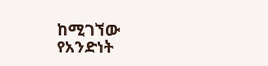ከሚገኘው የአንድነት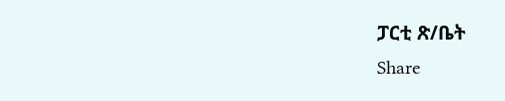ፓርቲ ጽ/ቤት
Share